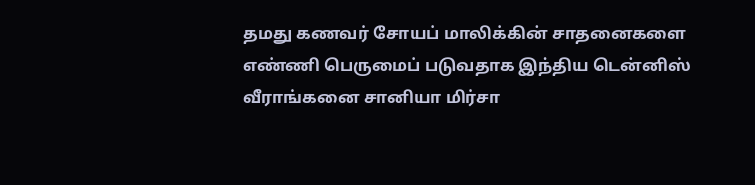தமது கணவர் சோயப் மாலிக்கின் சாதனைகளை எண்ணி பெருமைப் படுவதாக இந்திய டென்னிஸ் வீராங்கனை சானியா மிர்சா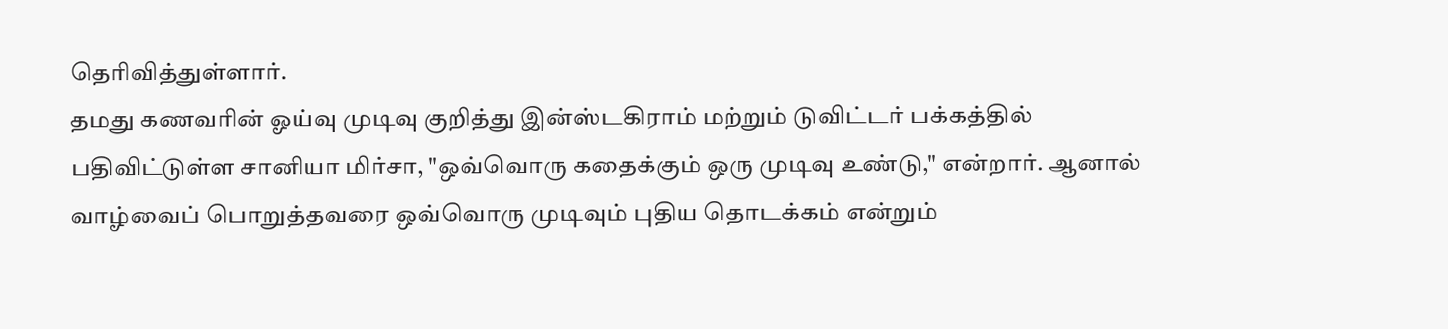தெரிவித்துள்ளார்.
தமது கணவரின் ஓய்வு முடிவு குறித்து இன்ஸ்டகிராம் மற்றும் டுவிட்டர் பக்கத்தில் பதிவிட்டுள்ள சானியா மிர்சா, "ஒவ்வொரு கதைக்கும் ஒரு முடிவு உண்டு," என்றார். ஆனால் வாழ்வைப் பொறுத்தவரை ஒவ்வொரு முடிவும் புதிய தொடக்கம் என்றும்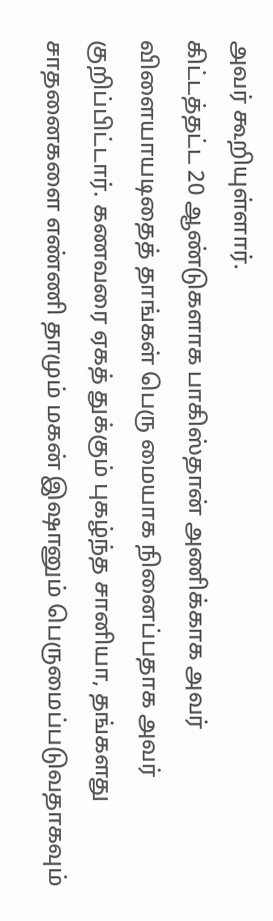அவர் கூறியுள்ளார்.
கிட்டத்தட்ட 20 ஆண்டுகளாக பாகிஸ்தான் அணிக்காக அவர் விளையாயடிதைத் தாங்கள் பெரு மையாக நினைப்பதாக அவர் குறிப்பிட்டார். கணவரை ஏகத் துக்கும் புகழ்ந்த சானியா, தங்களது சாதனைகளை எண்ணி தாமும் மகன் இஷானும் பெருமைப்படுவதாகவும்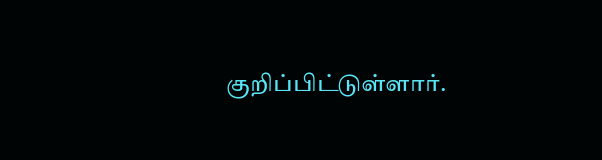குறிப்பிட்டுள்ளார்.